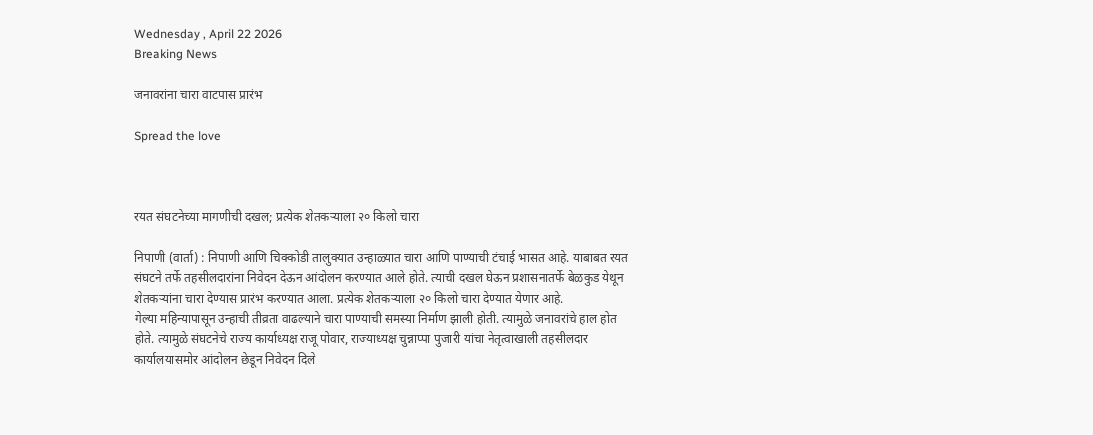Wednesday , April 22 2026
Breaking News

जनावरांना चारा वाटपास प्रारंभ

Spread the love



रयत संघटनेच्या मागणीची दखल; प्रत्येक शेतकऱ्याला २० किलो चारा

निपाणी (वार्ता) : निपाणी आणि चिक्कोडी तालुक्यात उन्हाळ्यात चारा आणि पाण्याची टंचाई भासत आहे. याबाबत रयत संघटने तर्फे तहसीलदारांना निवेदन देऊन आंदोलन करण्यात आले होते. त्याची दखल घेऊन प्रशासनातर्फे बेळकुड येथून शेतकऱ्यांना चारा देण्यास प्रारंभ करण्यात आला. प्रत्येक शेतकऱ्याला २० किलो चारा देण्यात येणार आहे.
गेल्या महिन्यापासून उन्हाची तीव्रता वाढल्याने चारा पाण्याची समस्या निर्माण झाली होती. त्यामुळे जनावरांचे हाल होत होते. त्यामुळे संघटनेचे राज्य कार्याध्यक्ष राजू पोवार, राज्याध्यक्ष चुन्नाप्पा पुजारी यांचा नेतृत्वाखाली तहसीलदार कार्यालयासमोर आंदोलन छेडून निवेदन दिले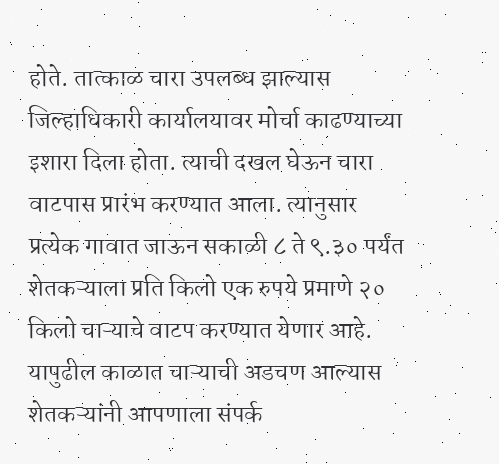होते. तात्काळ चारा उपलब्ध झाल्यास जिल्हाधिकारी कार्यालयावर मोर्चा काढण्याच्या इशारा दिला होता. त्याची दखल घेऊन चारा वाटपास प्रारंभ करण्यात आला. त्यानुसार प्रत्येक गावात जाऊन सकाळी ८ ते ९.३० पर्यंत शेतकऱ्याला प्रति किलो एक रुपये प्रमाणे २० किलो चाऱ्याचे वाटप करण्यात येणार आहे. यापुढील काळात चाऱ्याची अडचण आल्यास शेतकऱ्यांनी आपणाला संपर्क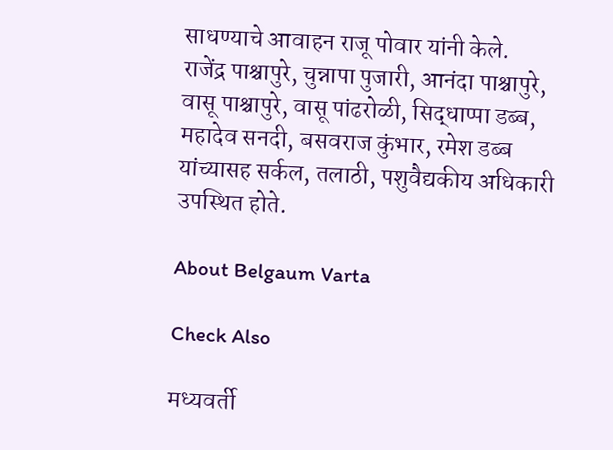साधण्याचे आवाहन राजू पोवार यांनी केले.
राजेंद्र पाश्चापुरे, चुन्नापा पुजारी, आनंदा पाश्चापुरे, वासू पाश्चापुरे, वासू पांढरोळी, सिद्धाप्पा डब्ब, महादेव सनदी, बसवराज कुंभार, रमेश डब्ब यांच्यासह सर्कल, तलाठी, पशुवैद्यकीय अधिकारी उपस्थित होते.

About Belgaum Varta

Check Also

मध्यवर्ती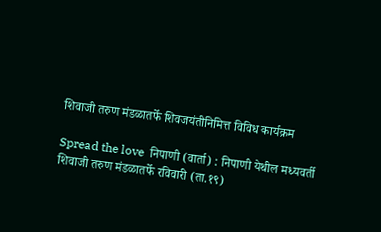शिवाजी तरुण मंडळातर्फे शिवजयंतीनिमित्त विविध कार्यक्रम

Spread the love  निपाणी (वार्ता) : निपाणी येथील मध्यवर्ती शिवाजी तरुण मंडळातर्फे रविवारी (ता.१९)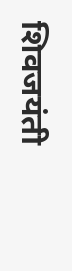शिवजयंती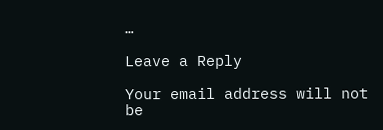…

Leave a Reply

Your email address will not be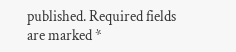published. Required fields are marked *